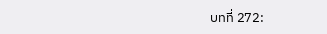บทที่ 272: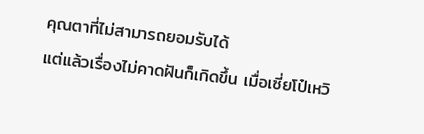คุณตาที่ไม่สามารถยอมรับได้
แต่แล้วเรื่องไม่คาดฝันก็เกิดขึ้น เมื่อเซี่ยโป๋เหวิ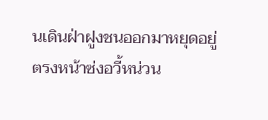นเดินฝ่าฝูงชนออกมาหยุดอยู่ตรงหน้าซ่งอวี้หน่วน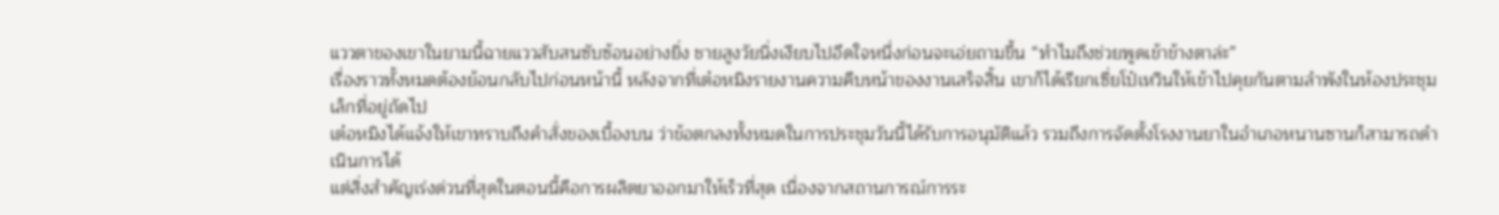แววตาของเขาในยามนี้ฉายแววสับสนซับซ้อนอย่างยิ่ง ชายสูงวัยนิ่งเงียบไปอึดใจหนึ่งก่อนจะเอ่ยถามขึ้น “ทำไมถึงช่วยพูดเข้าข้างตาล่ะ”
เรื่องราวทั้งหมดต้องย้อนกลับไปก่อนหน้านี้ หลังจากที่เต๋อหมิงรายงานความคืบหน้าของงานเสร็จสิ้น เขาก็ได้เรียกเซี่ยโป๋เหวินให้เข้าไปคุยกันตามลำพังในห้องประชุมเล็กที่อยู่ถัดไป
เต๋อหมิงได้แจ้งให้เขาทราบถึงคำสั่งของเบื้องบน ว่าข้อตกลงทั้งหมดในการประชุมวันนี้ได้รับการอนุมัติแล้ว รวมถึงการจัดตั้งโรงงานยาในอำเภอหนานซานก็สามารถดำเนินการได้
แต่สิ่งสำคัญเร่งด่วนที่สุดในตอนนี้คือการผลิตยาออกมาให้เร็วที่สุด เนื่องจากสถานการณ์การระ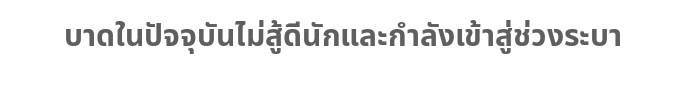บาดในปัจจุบันไม่สู้ดีนักและกำลังเข้าสู่ช่วงระบา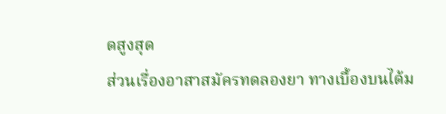ดสูงสุด
ส่วนเรื่องอาสาสมัครทดลองยา ทางเบื้องบนได้ม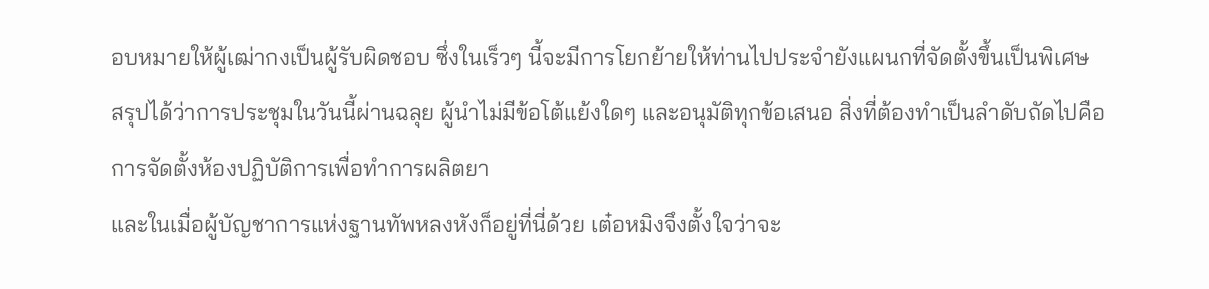อบหมายให้ผู้เฒ่ากงเป็นผู้รับผิดชอบ ซึ่งในเร็วๆ นี้จะมีการโยกย้ายให้ท่านไปประจำยังแผนกที่จัดตั้งขึ้นเป็นพิเศษ
สรุปได้ว่าการประชุมในวันนี้ผ่านฉลุย ผู้นำไม่มีข้อโต้แย้งใดๆ และอนุมัติทุกข้อเสนอ สิ่งที่ต้องทำเป็นลำดับถัดไปคือการจัดตั้งห้องปฏิบัติการเพื่อทำการผลิตยา
และในเมื่อผู้บัญชาการแห่งฐานทัพหลงหังก็อยู่ที่นี่ด้วย เต๋อหมิงจึงตั้งใจว่าจะ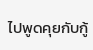ไปพูดคุยกับกู้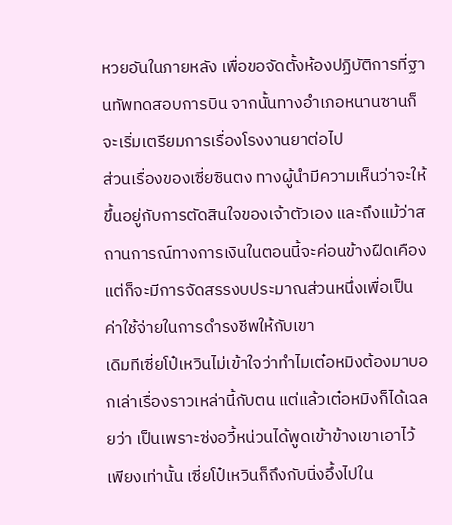หวยอันในภายหลัง เพื่อขอจัดตั้งห้องปฏิบัติการที่ฐานทัพทดสอบการบิน จากนั้นทางอำเภอหนานซานก็จะเริ่มเตรียมการเรื่องโรงงานยาต่อไป
ส่วนเรื่องของเซี่ยซินตง ทางผู้นำมีความเห็นว่าจะให้ขึ้นอยู่กับการตัดสินใจของเจ้าตัวเอง และถึงแม้ว่าสถานการณ์ทางการเงินในตอนนี้จะค่อนข้างฝืดเคือง แต่ก็จะมีการจัดสรรงบประมาณส่วนหนึ่งเพื่อเป็นค่าใช้จ่ายในการดำรงชีพให้กับเขา
เดิมทีเซี่ยโป๋เหวินไม่เข้าใจว่าทำไมเต๋อหมิงต้องมาบอกเล่าเรื่องราวเหล่านี้กับตน แต่แล้วเต๋อหมิงก็ได้เฉลยว่า เป็นเพราะซ่งอวี้หน่วนได้พูดเข้าข้างเขาเอาไว้
เพียงเท่านั้น เซี่ยโป๋เหวินก็ถึงกับนิ่งอึ้งไปใน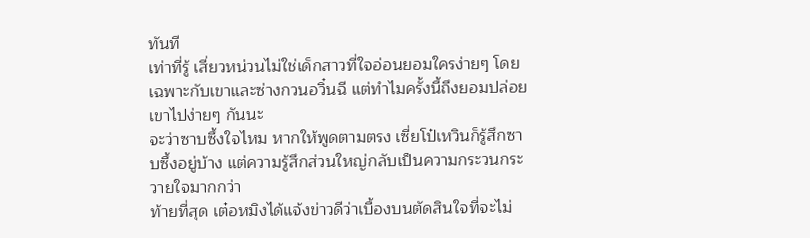ทันที
เท่าที่รู้ เสี่ยวหน่วนไม่ใช่เด็กสาวที่ใจอ่อนยอมใครง่ายๆ โดยเฉพาะกับเขาและซ่างกวนอวิ๋นฉี แต่ทำไมครั้งนี้ถึงยอมปล่อยเขาไปง่ายๆ กันนะ
จะว่าซาบซึ้งใจไหม หากให้พูดตามตรง เซี่ยโป๋เหวินก็รู้สึกซาบซึ้งอยู่บ้าง แต่ความรู้สึกส่วนใหญ่กลับเป็นความกระวนกระวายใจมากกว่า
ท้ายที่สุด เต๋อหมิงได้แจ้งข่าวดีว่าเบื้องบนตัดสินใจที่จะไม่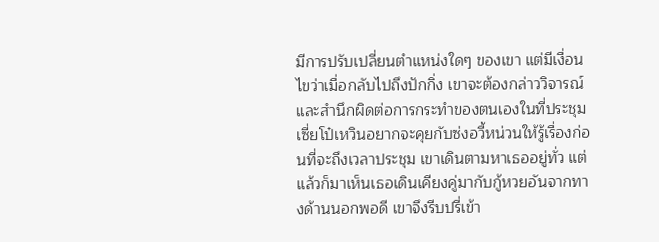มีการปรับเปลี่ยนตำแหน่งใดๆ ของเขา แต่มีเงื่อนไขว่าเมื่อกลับไปถึงปักกิ่ง เขาจะต้องกล่าววิจารณ์และสำนึกผิดต่อการกระทำของตนเองในที่ประชุม
เซี่ยโป๋เหวินอยากจะคุยกับซ่งอวี้หน่วนให้รู้เรื่องก่อนที่จะถึงเวลาประชุม เขาเดินตามหาเธออยู่ทั่ว แต่แล้วก็มาเห็นเธอเดินเคียงคู่มากับกู้หวยอันจากทางด้านนอกพอดี เขาจึงรีบปรี่เข้า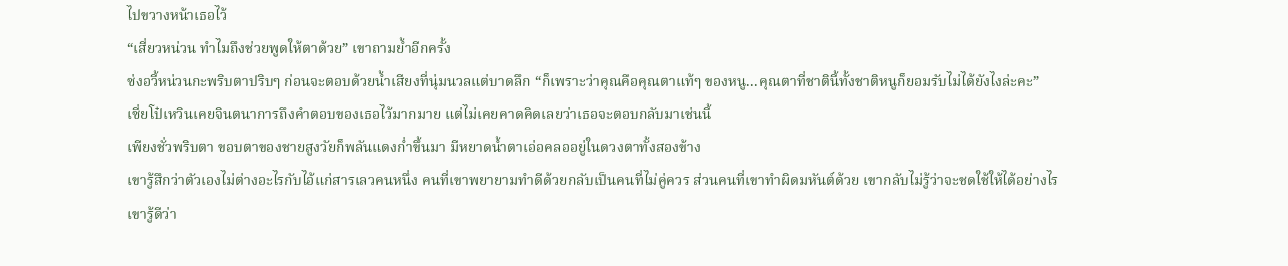ไปขวางหน้าเธอไว้
“เสี่ยวหน่วน ทำไมถึงช่วยพูดให้ตาด้วย” เขาถามย้ำอีกครั้ง
ซ่งอวี้หน่วนกะพริบตาปริบๆ ก่อนจะตอบด้วยน้ำเสียงที่นุ่มนวลแต่บาดลึก “ก็เพราะว่าคุณคือคุณตาแท้ๆ ของหนู...คุณตาที่ชาตินี้ทั้งชาติหนูก็ยอมรับไม่ได้ยังไงล่ะคะ”
เซี่ยโป๋เหวินเคยจินตนาการถึงคำตอบของเธอไว้มากมาย แต่ไม่เคยคาดคิดเลยว่าเธอจะตอบกลับมาเช่นนี้
เพียงชั่วพริบตา ขอบตาของชายสูงวัยก็พลันแดงก่ำขึ้นมา มีหยาดน้ำตาเอ่อคลออยู่ในดวงตาทั้งสองข้าง
เขารู้สึกว่าตัวเองไม่ต่างอะไรกับไอ้แก่สารเลวคนหนึ่ง คนที่เขาพยายามทำดีด้วยกลับเป็นคนที่ไม่คู่ควร ส่วนคนที่เขาทำผิดมหันต์ด้วย เขากลับไม่รู้ว่าจะชดใช้ให้ได้อย่างไร
เขารู้ดีว่า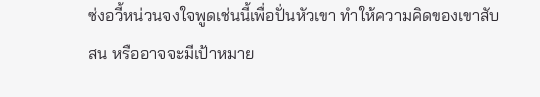ซ่งอวี้หน่วนจงใจพูดเช่นนี้เพื่อปั่นหัวเขา ทำให้ความคิดของเขาสับสน หรืออาจจะมีเป้าหมาย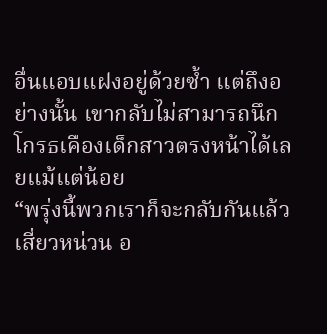อื่นแอบแฝงอยู่ด้วยซ้ำ แต่ถึงอย่างนั้น เขากลับไม่สามารถนึกโกรธเคืองเด็กสาวตรงหน้าได้เลยแม้แต่น้อย
“พรุ่งนี้พวกเราก็จะกลับกันแล้ว เสี่ยวหน่วน อ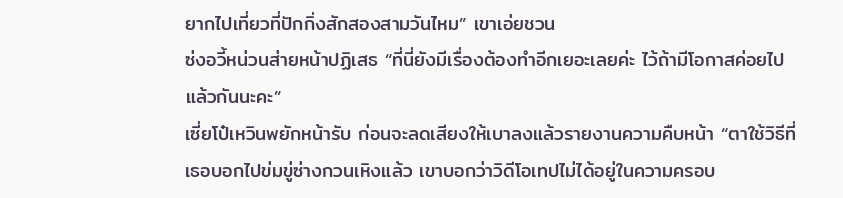ยากไปเที่ยวที่ปักกิ่งสักสองสามวันไหม” เขาเอ่ยชวน
ซ่งอวี้หน่วนส่ายหน้าปฏิเสธ “ที่นี่ยังมีเรื่องต้องทำอีกเยอะเลยค่ะ ไว้ถ้ามีโอกาสค่อยไปแล้วกันนะคะ”
เซี่ยโป๋เหวินพยักหน้ารับ ก่อนจะลดเสียงให้เบาลงแล้วรายงานความคืบหน้า “ตาใช้วิธีที่เธอบอกไปข่มขู่ซ่างกวนเหิงแล้ว เขาบอกว่าวิดีโอเทปไม่ได้อยู่ในความครอบ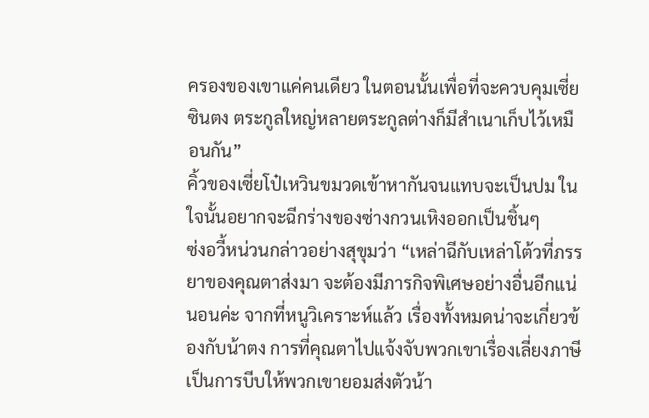ครองของเขาแค่คนเดียว ในตอนนั้นเพื่อที่จะควบคุมเซี่ยซินตง ตระกูลใหญ่หลายตระกูลต่างก็มีสำเนาเก็บไว้เหมือนกัน”
คิ้วของเซี่ยโป๋เหวินขมวดเข้าหากันจนแทบจะเป็นปม ในใจนั้นอยากจะฉีกร่างของซ่างกวนเหิงออกเป็นชิ้นๆ
ซ่งอวี้หน่วนกล่าวอย่างสุขุมว่า “เหล่าฉีกับเหล่าโต้วที่ภรรยาของคุณตาส่งมา จะต้องมีภารกิจพิเศษอย่างอื่นอีกแน่นอนค่ะ จากที่หนูวิเคราะห์แล้ว เรื่องทั้งหมดน่าจะเกี่ยวข้องกับน้าตง การที่คุณตาไปแจ้งจับพวกเขาเรื่องเลี่ยงภาษีเป็นการบีบให้พวกเขายอมส่งตัวน้า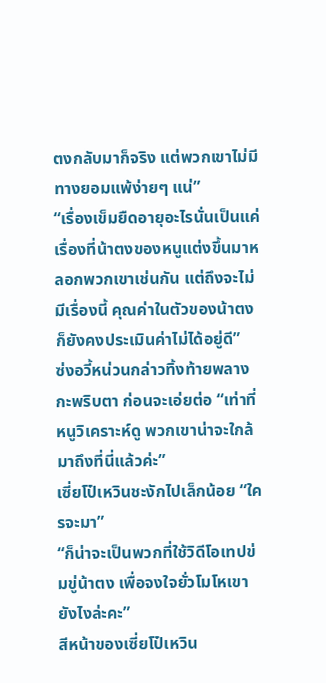ตงกลับมาก็จริง แต่พวกเขาไม่มีทางยอมแพ้ง่ายๆ แน่”
“เรื่องเข็มยืดอายุอะไรนั่นเป็นแค่เรื่องที่น้าตงของหนูแต่งขึ้นมาหลอกพวกเขาเช่นกัน แต่ถึงจะไม่มีเรื่องนี้ คุณค่าในตัวของน้าตงก็ยังคงประเมินค่าไม่ได้อยู่ดี”
ซ่งอวี้หน่วนกล่าวทิ้งท้ายพลางกะพริบตา ก่อนจะเอ่ยต่อ “เท่าที่หนูวิเคราะห์ดู พวกเขาน่าจะใกล้มาถึงที่นี่แล้วค่ะ”
เซี่ยโป๋เหวินชะงักไปเล็กน้อย “ใครจะมา”
“ก็น่าจะเป็นพวกที่ใช้วิดีโอเทปข่มขู่น้าตง เพื่อจงใจยั่วโมโหเขายังไงล่ะคะ”
สีหน้าของเซี่ยโป๋เหวิน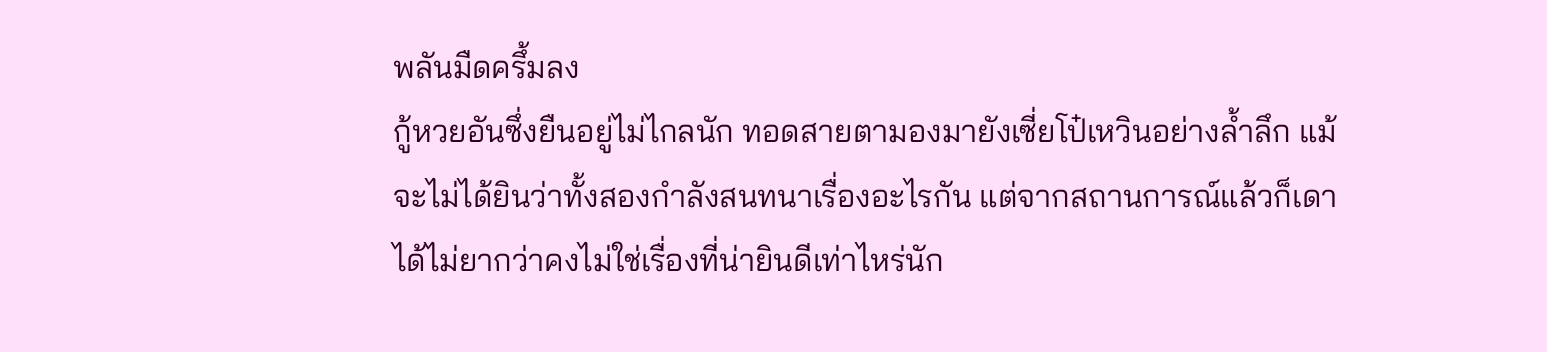พลันมืดครึ้มลง
กู้หวยอันซึ่งยืนอยู่ไม่ไกลนัก ทอดสายตามองมายังเซี่ยโป๋เหวินอย่างล้ำลึก แม้จะไม่ได้ยินว่าทั้งสองกำลังสนทนาเรื่องอะไรกัน แต่จากสถานการณ์แล้วก็เดาได้ไม่ยากว่าคงไม่ใช่เรื่องที่น่ายินดีเท่าไหร่นัก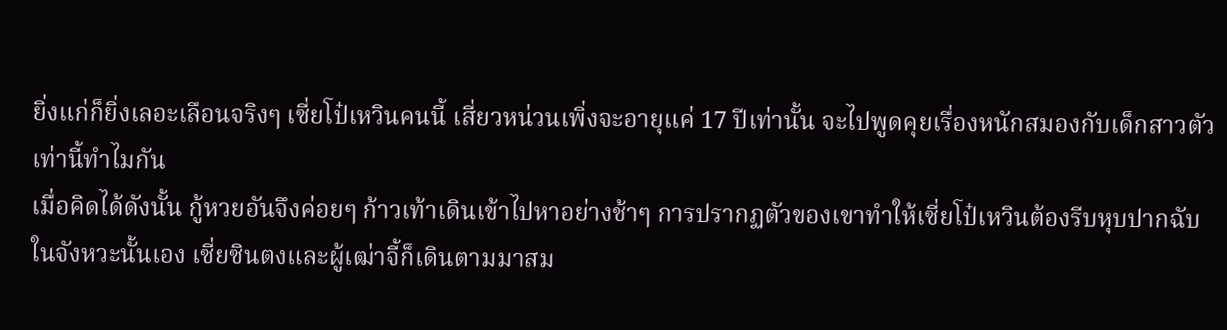ยิ่งแก่ก็ยิ่งเลอะเลือนจริงๆ เซี่ยโป๋เหวินคนนี้ เสี่ยวหน่วนเพิ่งจะอายุแค่ 17 ปีเท่านั้น จะไปพูดคุยเรื่องหนักสมองกับเด็กสาวตัวเท่านี้ทำไมกัน
เมื่อคิดได้ดังนั้น กู้หวยอันจึงค่อยๆ ก้าวเท้าเดินเข้าไปหาอย่างช้าๆ การปรากฏตัวของเขาทำให้เซี่ยโป๋เหวินต้องรีบหุบปากฉับ
ในจังหวะนั้นเอง เซี่ยซินตงและผู้เฒ่าจี้ก็เดินตามมาสม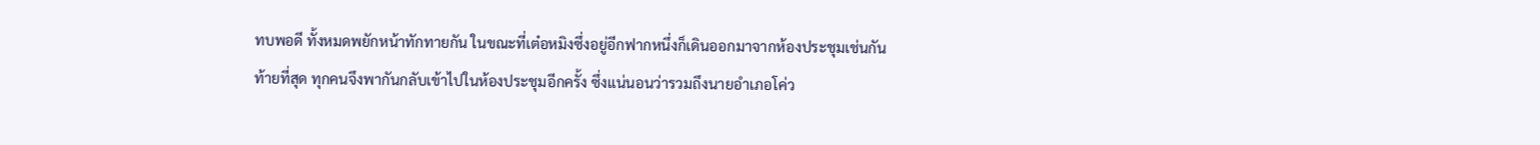ทบพอดี ทั้งหมดพยักหน้าทักทายกัน ในขณะที่เต๋อหมิงซึ่งอยู่อีกฟากหนึ่งก็เดินออกมาจากห้องประชุมเช่นกัน
ท้ายที่สุด ทุกคนจึงพากันกลับเข้าไปในห้องประชุมอีกครั้ง ซึ่งแน่นอนว่ารวมถึงนายอำเภอโค่ว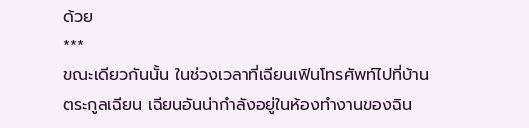ด้วย
***
ขณะเดียวกันนั้น ในช่วงเวลาที่เฉียนเฟินโทรศัพท์ไปที่บ้านตระกูลเฉียน เฉียนอันน่ากำลังอยู่ในห้องทำงานของฉิน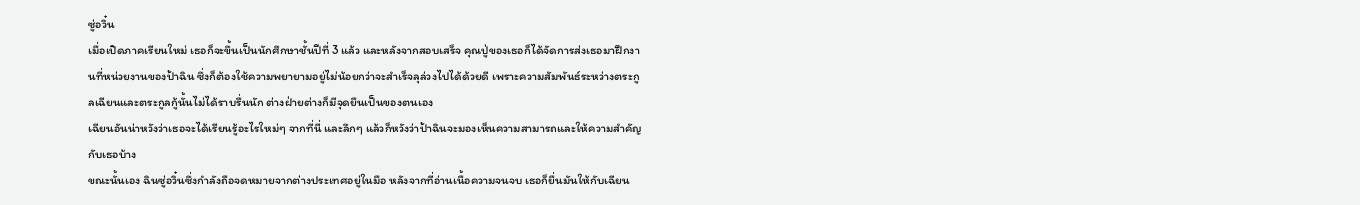ซู่อวิ๋น
เมื่อเปิดภาคเรียนใหม่ เธอก็จะขึ้นเป็นนักศึกษาชั้นปีที่ 3 แล้ว และหลังจากสอบเสร็จ คุณปู่ของเธอก็ได้จัดการส่งเธอมาฝึกงานที่หน่วยงานของป้าฉิน ซึ่งก็ต้องใช้ความพยายามอยู่ไม่น้อยกว่าจะสำเร็จลุล่วงไปได้ด้วยดี เพราะความสัมพันธ์ระหว่างตระกูลเฉียนและตระกูลกู้นั้นไม่ได้ราบรื่นนัก ต่างฝ่ายต่างก็มีจุดยืนเป็นของตนเอง
เฉียนอันน่าหวังว่าเธอจะได้เรียนรู้อะไรใหม่ๆ จากที่นี่ และลึกๆ แล้วก็หวังว่าป้าฉินจะมองเห็นความสามารถและให้ความสำคัญกับเธอบ้าง
ขณะนั้นเอง ฉินซู่อวิ๋นซึ่งกำลังถือจดหมายจากต่างประเทศอยู่ในมือ หลังจากที่อ่านเนื้อความจนจบ เธอก็ยื่นมันให้กับเฉียน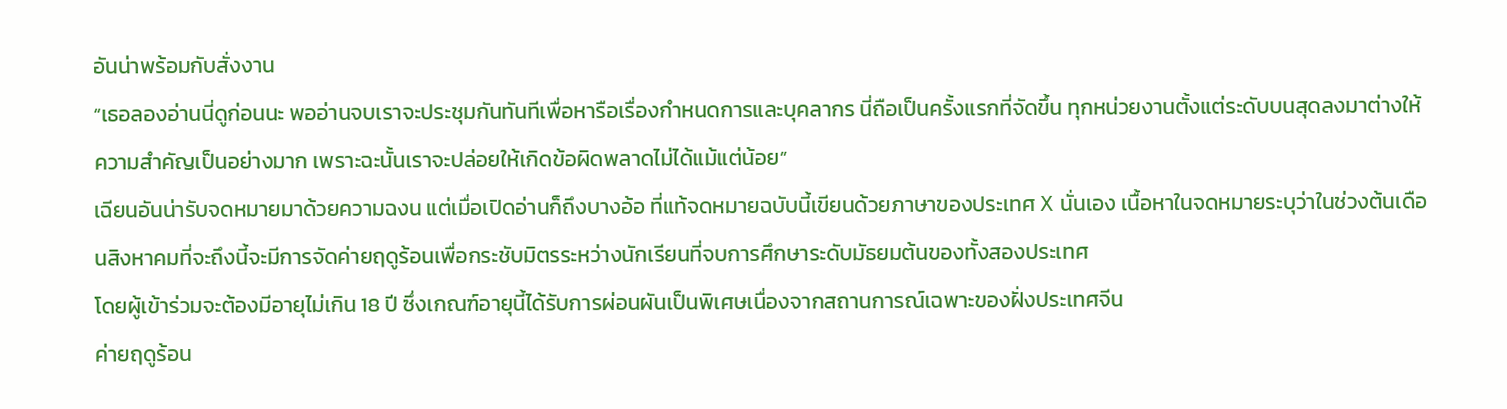อันน่าพร้อมกับสั่งงาน
“เธอลองอ่านนี่ดูก่อนนะ พออ่านจบเราจะประชุมกันทันทีเพื่อหารือเรื่องกำหนดการและบุคลากร นี่ถือเป็นครั้งแรกที่จัดขึ้น ทุกหน่วยงานตั้งแต่ระดับบนสุดลงมาต่างให้ความสำคัญเป็นอย่างมาก เพราะฉะนั้นเราจะปล่อยให้เกิดข้อผิดพลาดไม่ได้แม้แต่น้อย”
เฉียนอันน่ารับจดหมายมาด้วยความฉงน แต่เมื่อเปิดอ่านก็ถึงบางอ้อ ที่แท้จดหมายฉบับนี้เขียนด้วยภาษาของประเทศ X นั่นเอง เนื้อหาในจดหมายระบุว่าในช่วงต้นเดือนสิงหาคมที่จะถึงนี้จะมีการจัดค่ายฤดูร้อนเพื่อกระชับมิตรระหว่างนักเรียนที่จบการศึกษาระดับมัธยมต้นของทั้งสองประเทศ
โดยผู้เข้าร่วมจะต้องมีอายุไม่เกิน 18 ปี ซึ่งเกณฑ์อายุนี้ได้รับการผ่อนผันเป็นพิเศษเนื่องจากสถานการณ์เฉพาะของฝั่งประเทศจีน
ค่ายฤดูร้อน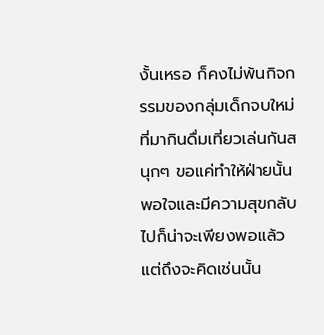งั้นเหรอ ก็คงไม่พ้นกิจกรรมของกลุ่มเด็กจบใหม่ที่มากินดื่มเที่ยวเล่นกันสนุกๆ ขอแค่ทำให้ฝ่ายนั้นพอใจและมีความสุขกลับไปก็น่าจะเพียงพอแล้ว แต่ถึงจะคิดเช่นนั้น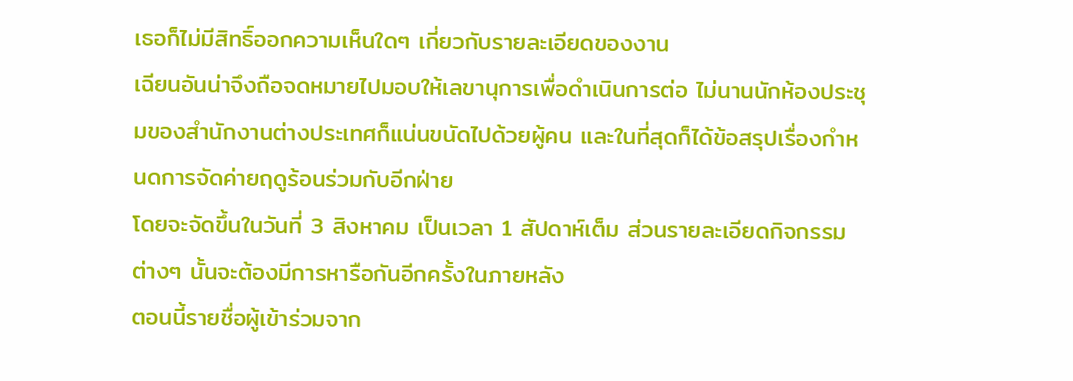เธอก็ไม่มีสิทธิ์ออกความเห็นใดๆ เกี่ยวกับรายละเอียดของงาน
เฉียนอันน่าจึงถือจดหมายไปมอบให้เลขานุการเพื่อดำเนินการต่อ ไม่นานนักห้องประชุมของสำนักงานต่างประเทศก็แน่นขนัดไปด้วยผู้คน และในที่สุดก็ได้ข้อสรุปเรื่องกำหนดการจัดค่ายฤดูร้อนร่วมกับอีกฝ่าย
โดยจะจัดขึ้นในวันที่ 3 สิงหาคม เป็นเวลา 1 สัปดาห์เต็ม ส่วนรายละเอียดกิจกรรมต่างๆ นั้นจะต้องมีการหารือกันอีกครั้งในภายหลัง
ตอนนี้รายชื่อผู้เข้าร่วมจาก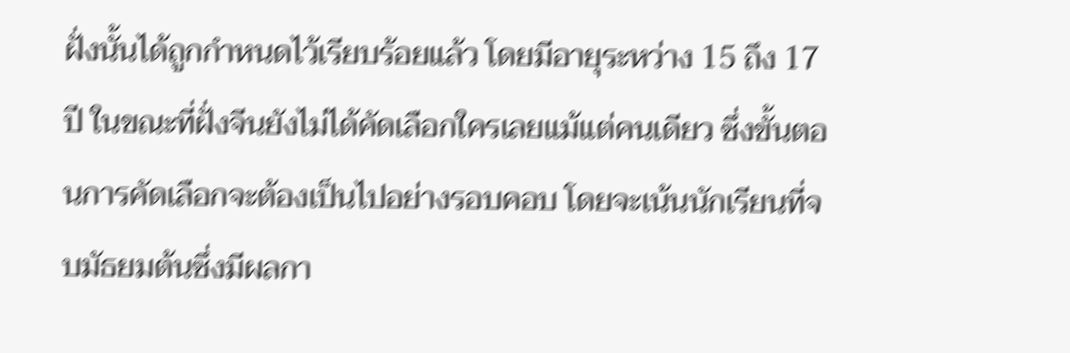ฝั่งนั้นได้ถูกกำหนดไว้เรียบร้อยแล้ว โดยมีอายุระหว่าง 15 ถึง 17 ปี ในขณะที่ฝั่งจีนยังไม่ได้คัดเลือกใครเลยแม้แต่คนเดียว ซึ่งขั้นตอนการคัดเลือกจะต้องเป็นไปอย่างรอบคอบ โดยจะเน้นนักเรียนที่จบมัธยมต้นซึ่งมีผลกา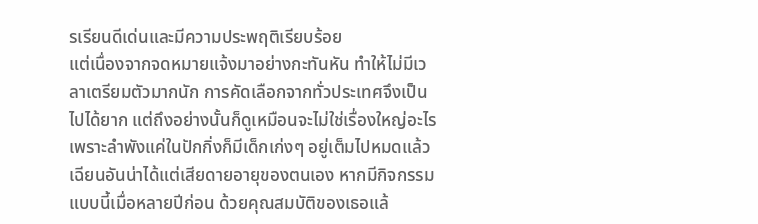รเรียนดีเด่นและมีความประพฤติเรียบร้อย
แต่เนื่องจากจดหมายแจ้งมาอย่างกะทันหัน ทำให้ไม่มีเวลาเตรียมตัวมากนัก การคัดเลือกจากทั่วประเทศจึงเป็นไปได้ยาก แต่ถึงอย่างนั้นก็ดูเหมือนจะไม่ใช่เรื่องใหญ่อะไร เพราะลำพังแค่ในปักกิ่งก็มีเด็กเก่งๆ อยู่เต็มไปหมดแล้ว
เฉียนอันน่าได้แต่เสียดายอายุของตนเอง หากมีกิจกรรมแบบนี้เมื่อหลายปีก่อน ด้วยคุณสมบัติของเธอแล้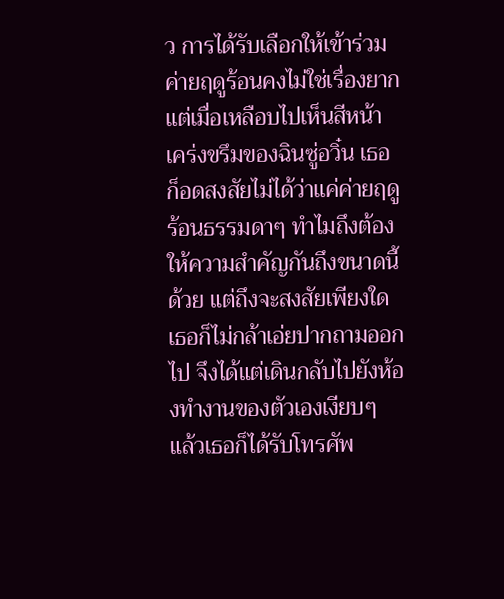ว การได้รับเลือกให้เข้าร่วมค่ายฤดูร้อนคงไม่ใช่เรื่องยาก
แต่เมื่อเหลือบไปเห็นสีหน้าเคร่งขรึมของฉินซู่อวิ๋น เธอก็อดสงสัยไม่ได้ว่าแค่ค่ายฤดูร้อนธรรมดาๆ ทำไมถึงต้องให้ความสำคัญกันถึงขนาดนี้ด้วย แต่ถึงจะสงสัยเพียงใด เธอก็ไม่กล้าเอ่ยปากถามออกไป จึงได้แต่เดินกลับไปยังห้องทำงานของตัวเองเงียบๆ
แล้วเธอก็ได้รับโทรศัพ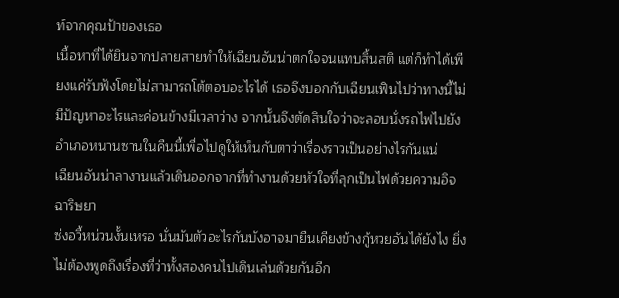ท์จากคุณป้าของเธอ
เนื้อหาที่ได้ยินจากปลายสายทำให้เฉียนอันน่าตกใจจนแทบสิ้นสติ แต่ก็ทำได้เพียงแค่รับฟังโดยไม่สามารถโต้ตอบอะไรได้ เธอจึงบอกกับเฉียนเฟินไปว่าทางนี้ไม่มีปัญหาอะไรและค่อนข้างมีเวลาว่าง จากนั้นจึงตัดสินใจว่าจะลอบนั่งรถไฟไปยังอำเภอหนานซานในคืนนี้เพื่อไปดูให้เห็นกับตาว่าเรื่องราวเป็นอย่างไรกันแน่
เฉียนอันน่าลางานแล้วเดินออกจากที่ทำงานด้วยหัวใจที่ลุกเป็นไฟด้วยความอิจฉาริษยา
ซ่งอวี้หน่วนงั้นเหรอ นั่นมันตัวอะไรกันบังอาจมายืนเคียงข้างกู้หวยอันได้ยังไง ยิ่งไม่ต้องพูดถึงเรื่องที่ว่าทั้งสองคนไปเดินเล่นด้วยกันอีก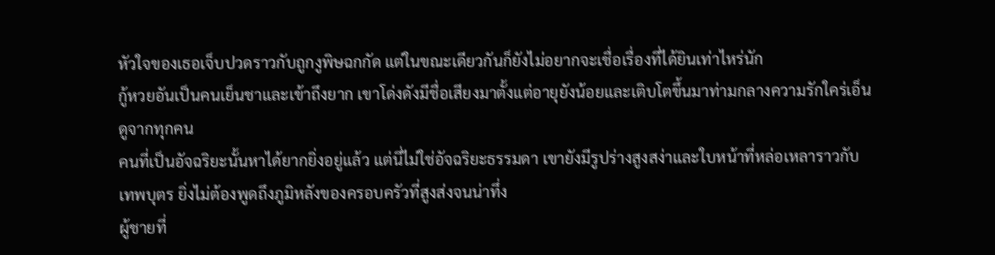หัวใจของเธอเจ็บปวดราวกับถูกงูพิษฉกกัด แต่ในขณะเดียวกันก็ยังไม่อยากจะเชื่อเรื่องที่ได้ยินเท่าไหร่นัก
กู้หวยอันเป็นคนเย็นชาและเข้าถึงยาก เขาโด่งดังมีชื่อเสียงมาตั้งแต่อายุยังน้อยและเติบโตขึ้นมาท่ามกลางความรักใคร่เอ็นดูจากทุกคน
คนที่เป็นอัจฉริยะนั้นหาได้ยากยิ่งอยู่แล้ว แต่นี่ไม่ใช่อัจฉริยะธรรมดา เขายังมีรูปร่างสูงสง่าและใบหน้าที่หล่อเหลาราวกับเทพบุตร ยิ่งไม่ต้องพูดถึงภูมิหลังของครอบครัวที่สูงส่งจนน่าทึ่ง
ผู้ชายที่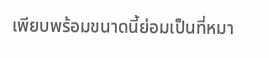เพียบพร้อมขนาดนี้ย่อมเป็นที่หมา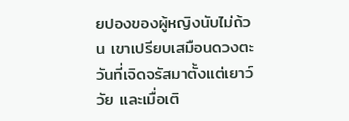ยปองของผู้หญิงนับไม่ถ้วน เขาเปรียบเสมือนดวงตะวันที่เจิดจรัสมาตั้งแต่เยาว์วัย และเมื่อเติ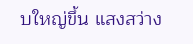บใหญ่ขึ้น แสงสว่าง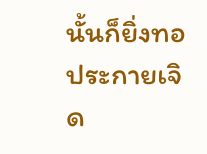นั้นก็ยิ่งทอประกายเจิด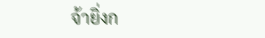จ้ายิ่งก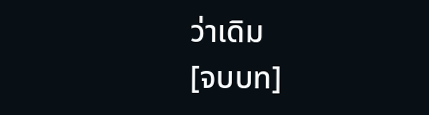ว่าเดิม
[จบบท]